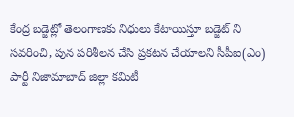కేంద్ర బడ్జెట్లో తెలంగాణకు నిధులు కేటాయిస్తూ బడ్జెట్ ని సవరించి, పున పరిశీలన చేసి ప్రకటన చేయాలని సీపీఐ(ఎం) పార్టీ నిజామాబాద్ జిల్లా కమిటీ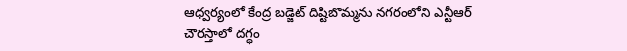ఆధ్వర్యంలో కేంద్ర బడ్జెట్ దిష్టిబొమ్మను నగరంలోని ఎన్టీఆర్ చౌరస్తాలో దగ్ధం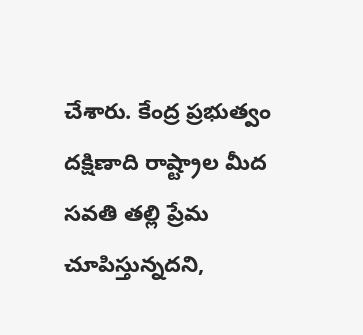చేశారు. కేంద్ర ప్రభుత్వం దక్షిణాది రాష్ట్రాల మీద సవతి తల్లి ప్రేమ చూపిస్తున్నదని,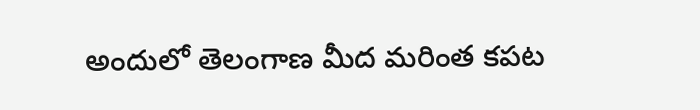అందులో తెలంగాణ మీద మరింత కపట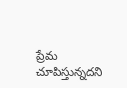ప్రేమ చూపిస్తున్నదని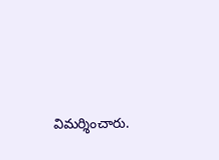విమర్శించారు.